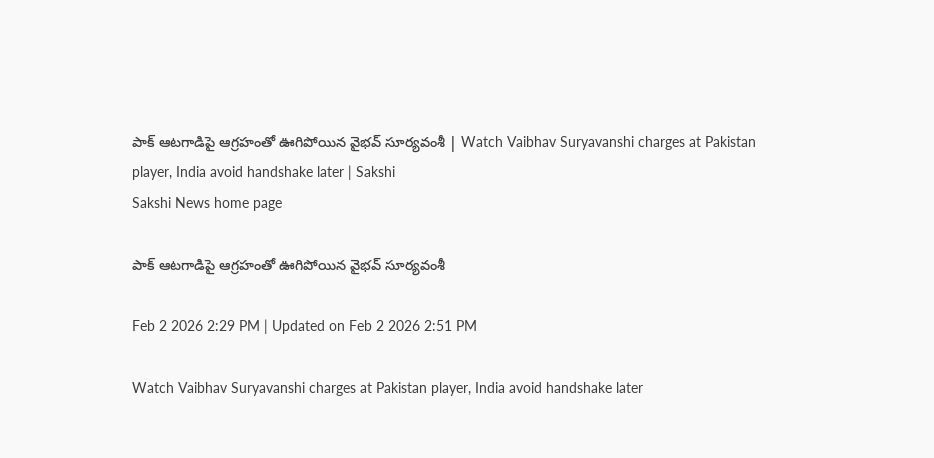పాక్‌ ఆటగాడిపై ఆగ్రహంతో ఊగిపోయిన వైభవ్‌ సూర్యవంశీ | Watch Vaibhav Suryavanshi charges at Pakistan player, India avoid handshake later | Sakshi
Sakshi News home page

పాక్‌ ఆటగాడిపై ఆగ్రహంతో ఊగిపోయిన వైభవ్‌ సూర్యవంశీ

Feb 2 2026 2:29 PM | Updated on Feb 2 2026 2:51 PM

Watch Vaibhav Suryavanshi charges at Pakistan player, India avoid handshake later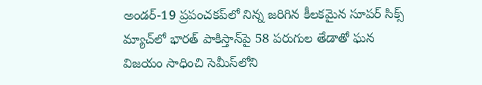అండర్‌-19 ప్రపంచకప్‌లో నిన్న జరిగిన కీలకమైన సూపర్‌ సిక్స్‌ మ్యాచ్‌లో భారత్‌ పాకిస్తాన్‌పై 58 పరుగుల తేడాతో ఘన విజయం సాధించి సెమీస్‌లోని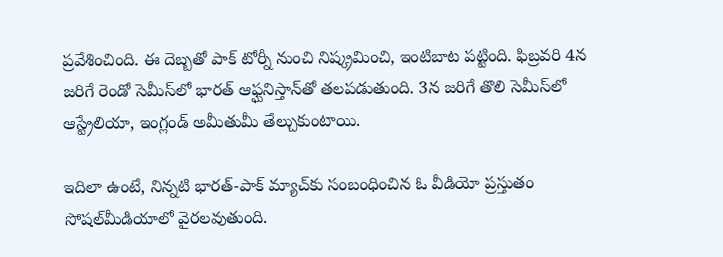ప్రవేశించింది. ఈ దెబ్బతో పాక్‌ టోర్నీ నుంచి నిష్క్రమించి, ఇంటిబాట పట్టింది. ఫిబ్రవరి 4న జరిగే రెండో సెమీస్‌లో భారత్‌ ఆఫ్ఘనిస్తాన్‌తో తలపడుతుంది. 3న జరిగే తొలి సెమీస్‌లో ఆస్ట్రేలియా, ఇంగ్లండ్‌ అమీతుమీ తేల్చుకుంటాయి.

ఇదిలా ఉంటే, నిన్నటి భారత్‌-పాక్‌ మ్యాచ్‌కు సంబంధించిన ఓ వీడియో ప్రస్తుతం సోషల్‌మీడియాలో వైరలవుతుంది.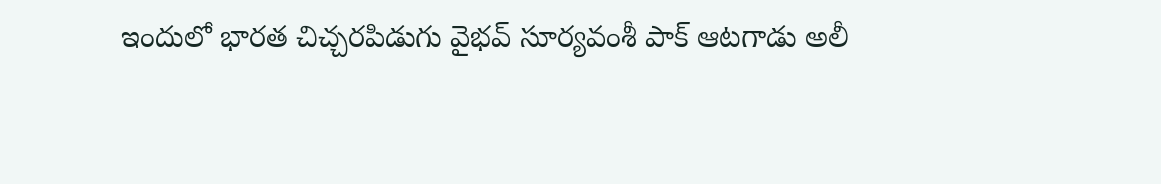ఇందులో భారత చిచ్చరపిడుగు వైభవ్‌ సూర్యవంశీ పాక్‌ ఆటగాడు అలీ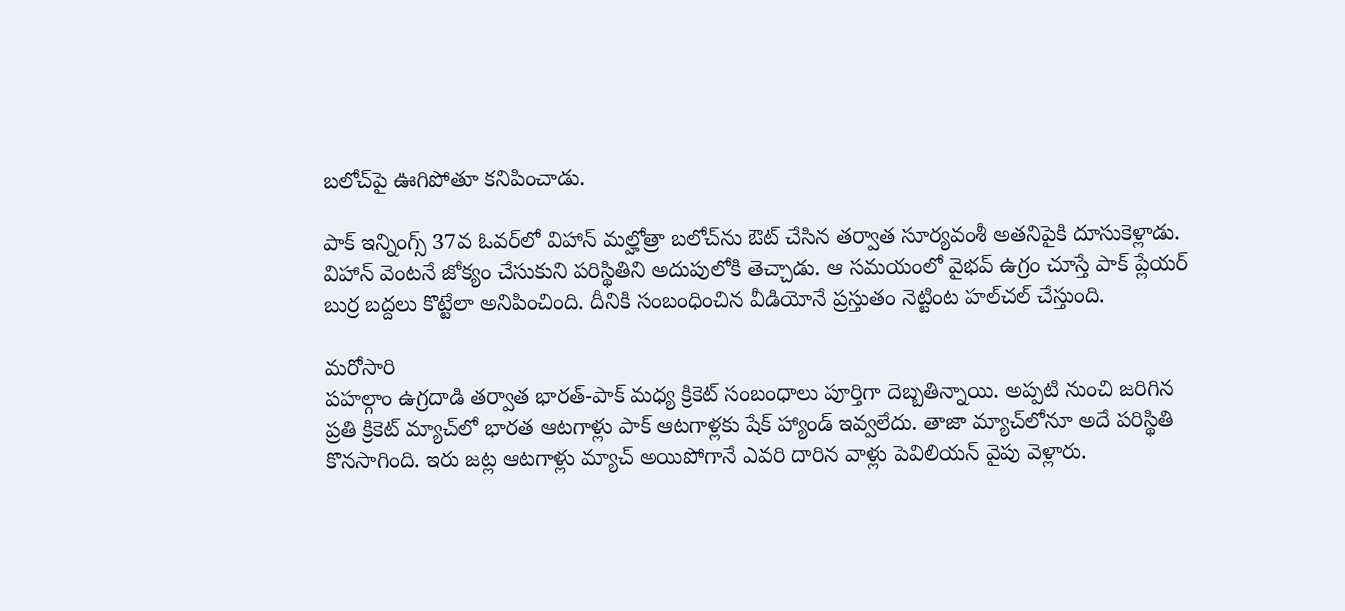బలోచ్‌పై ఊగిపోతూ కనిపించాడు.

పాక్‌ ఇన్నింగ్స్‌ 37వ ఓవర్‌లో విహాన్ మల్హోత్రా బలోచ్‌ను ఔట్ చేసిన తర్వాత సూర్యవంశీ అతనిపైకి దూసుకెళ్లాడు. విహాన్ వెంటనే జోక్యం చేసుకుని పరిస్థితిని అదుపులోకి తెచ్చాడు. ఆ సమయంలో వైభవ్‌ ఉగ్రం చూస్తే పాక్‌ ప్లేయర్‌ బుర్ర బద్దలు కొట్టేలా అనిపించింది. దీనికి సంబంధించిన వీడియోనే ప్రస్తుతం నెట్టింట హల్‌చల్‌ చేస్తుంది.

మరోసారి
పహల్గాం ఉగ్రదాడి తర్వాత భారత్‌-పాక్‌ మధ్య క్రికెట్‌ సంబంధాలు పూర్తిగా దెబ్బతిన్నాయి. అప్పటి నుంచి జరిగిన ప్రతి క్రికెట్‌ మ్యాచ్‌లో భారత ఆటగాళ్లు పాక్‌ ఆటగాళ్లకు షేక్‌ హ్యాండ్‌ ఇవ్వలేదు. తాజా మ్యాచ్‌లోనూ అదే పరిస్థితి కొనసాగింది. ఇరు జట్ల ఆటగాళ్లు మ్యాచ్‌ అయిపోగానే ఎవరి దారిన వాళ్లు పెవిలియన్‌ వైపు వెళ్లారు.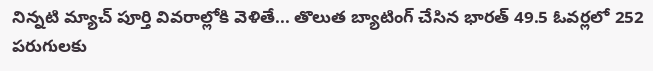నిన్నటి మ్యాచ్‌ పూర్తి వివరాల్లోకి వెళితే... తొలుత బ్యాటింగ్‌ చేసిన భారత్‌ 49.5 ఓవర్లలో 252 పరుగులకు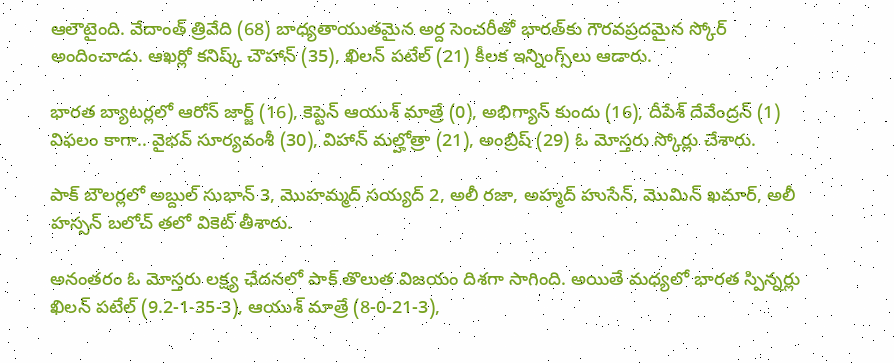ఆలౌటైంది. వేదాంత్‌ త్రివేది (68) బాధ్యతాయుతమైన అర్ద సెంచరీతో భారత్‌కు గౌరవప్రదమైన స్కోర్‌ అందించాడు. ఆఖర్లో కనిష్క్‌ చౌహాన్‌ (35), ఖిలన్‌ పటేల్‌ (21) కీలక ఇన్నింగ్స్‌లు ఆడారు.

భారత బ్యాటర్లలో ఆరోన్‌ జార్జ్‌ (16), కెప్టెన్‌ ఆయుశ్‌ మాత్రే (0), అభిగ్యాన్‌ కుందు (16), దీపేశ్‌ దేవేంద్రన్‌ (1) విఫలం కాగా.. వైభవ్‌ సూర్యవంశీ (30), విహాన్‌ మల్హోత్రా (21), అంబ్రిష్‌ (29) ఓ మోస్తరు స్కోర్లు చేశారు.

పాక్‌ బౌలర్లలో అబ్దుల్‌ సుభాన్‌ 3, మొహమ్మద్‌ సయ్యద్‌ 2, అలీ రజా, అహ్మద్‌ హుసేన్‌, మొమిన్‌ ఖమార్‌, అలీ హస్సన్‌ బలోచ్‌ తలో వికెట్‌ తీశారు.

అనంతరం ఓ మోస్తరు లక్ష్య ఛేదనలో పాక్‌ తొలుత విజయం దిశగా సాగింది. అయితే మధ్యలో భారత స్పిన్నర్లు ఖిలన్‌ పటేల్‌ (9.2-1-35-3), ఆయుశ్‌ మాత్రే (8-0-21-3),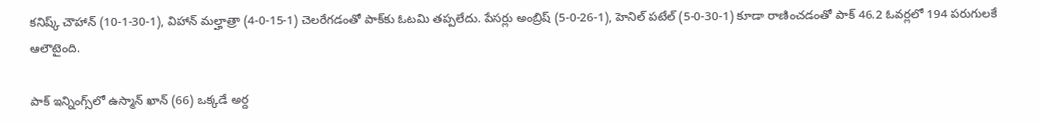కనిష్క్‌ చౌహాన్‌ (10-1-30-1), విహాన్‌ మల్హాత్రా (4-0-15-1) చెలరేగడంతో పాక్‌కు ఓటమి తప్పలేదు. పేసర్లు అంబ్రిష్‌ (5-0-26-1), హెనిల్‌ పటేల్‌ (5-0-30-1) కూడా రాణించడంతో పాక్‌ 46.2 ఓవర్లలో 194 పరుగులకే ఆలౌటైంది.

పాక్‌ ఇన్నింగ్స్‌లో ఉస్మాన్‌ ఖాన్‌ (66) ఒక్కడే అర్ద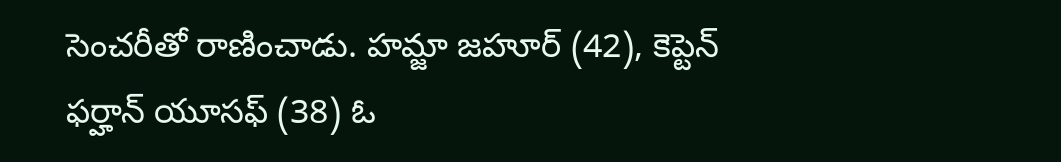సెంచరీతో రాణించాడు. హమ్జా జహూర్‌ (42), కెప్టెన్‌ ఫర్హాన్‌ యూసఫ్‌ (38) ఓ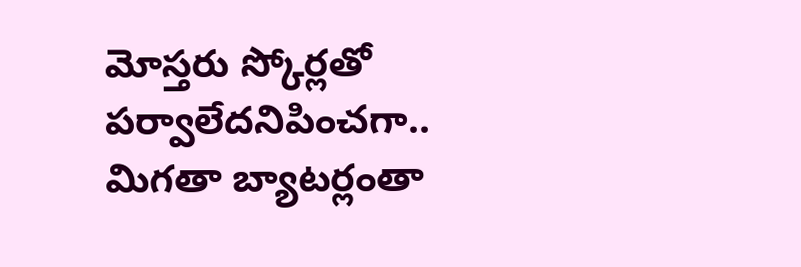మోస్తరు స్కోర్లతో పర్వాలేదనిపించగా.. మిగతా బ్యాటర్లంతా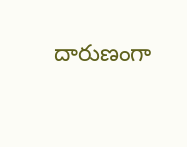దారుణంగా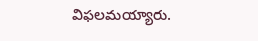విఫలమయ్యారు.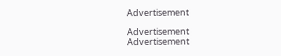Advertisement

Advertisement
Advertisement